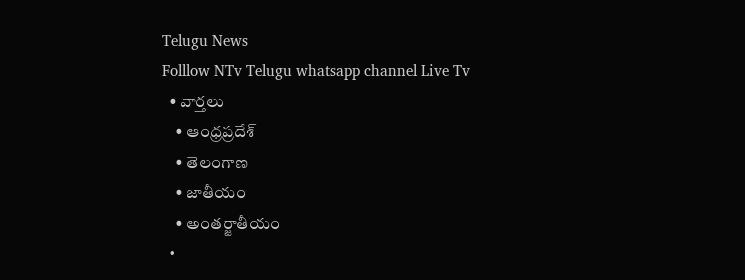Telugu News
Folllow NTv Telugu whatsapp channel Live Tv
  • వార్తలు
    • ఆంధ్రప్రదేశ్
    • తెలంగాణ
    • జాతీయం
    • అంతర్జాతీయం
  •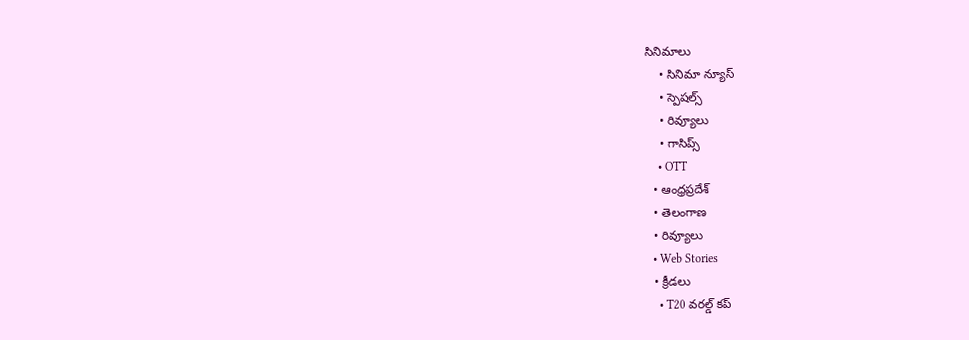సినిమాలు
    • సినిమా న్యూస్
    • స్పెషల్స్
    • రివ్యూలు
    • గాసిప్స్
    • OTT
  • ఆంధ్రప్రదేశ్
  • తెలంగాణ
  • రివ్యూలు
  • Web Stories
  • క్రీడలు
    • T20 వరల్డ్ కప్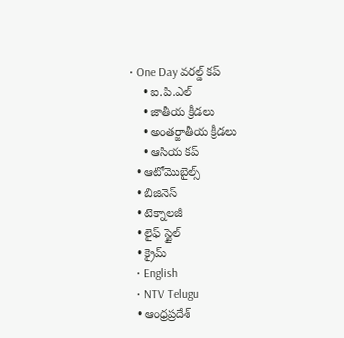• One Day వరల్డ్ కప్
    • ఐ.పి.ఎల్
    • జాతీయ క్రీడలు
    • అంతర్జాతీయ క్రీడలు
    • ఆసియ కప్
  • ఆటోమొబైల్స్
  • బిజినెస్‌
  • టెక్నాలజీ
  • లైఫ్ స్టైల్
  • క్రైమ్
  • English
  • NTV Telugu
  • ఆంధ్రప్రదేశ్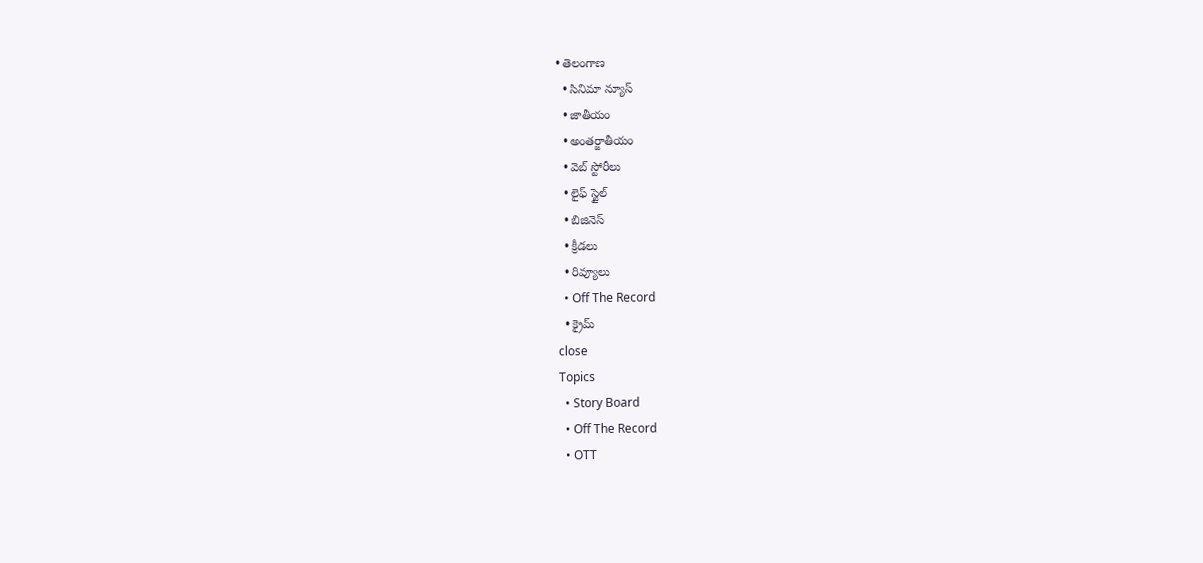• తెలంగాణ
  • సినిమా న్యూస్
  • జాతీయం
  • అంతర్జాతీయం
  • వెబ్ స్టోరీలు
  • లైఫ్ స్టైల్
  • బిజినెస్‌
  • క్రీడలు
  • రివ్యూలు
  • Off The Record
  • క్రైమ్
close
Topics
  • Story Board
  • Off The Record
  • OTT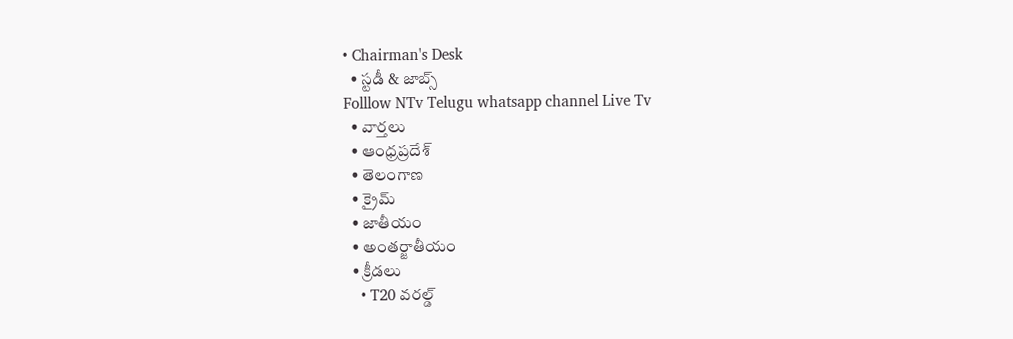• Chairman's Desk
  • స్టడీ & జాబ్స్
Folllow NTv Telugu whatsapp channel Live Tv
  • వార్తలు
  • ఆంధ్రప్రదేశ్
  • తెలంగాణ
  • క్రైమ్
  • జాతీయం
  • అంతర్జాతీయం
  • క్రీడలు
    • T20 వరల్డ్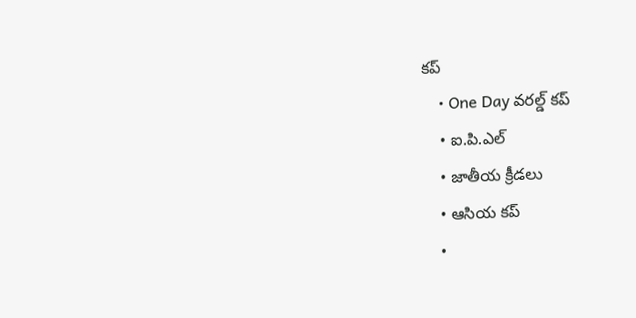కప్
    • One Day వరల్డ్ కప్
    • ఐ.పి.ఎల్
    • జాతీయ క్రీడలు
    • ఆసియ కప్
    •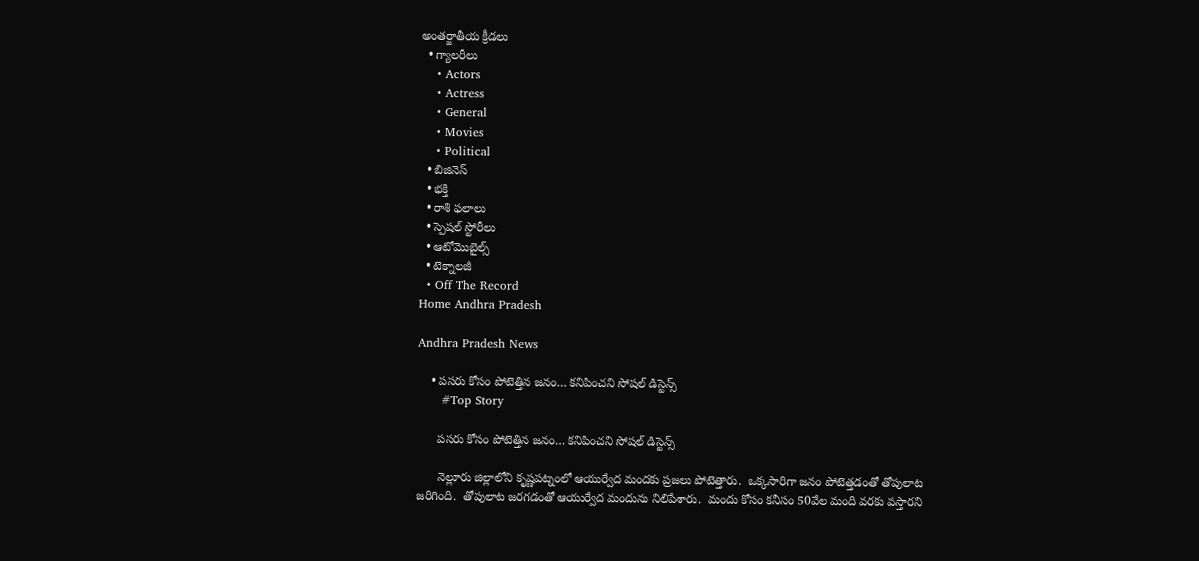అంతర్జాతీయ క్రీడలు
  • గ్యాలరీలు
    • Actors
    • Actress
    • General
    • Movies
    • Political
  • బిజినెస్‌
  • భక్తి
  • రాశి ఫలాలు
  • స్పెషల్‌ స్టోరీలు
  • ఆటోమొబైల్స్
  • టెక్నాలజీ
  • Off The Record
Home Andhra Pradesh

Andhra Pradesh News

    • పసరు కోసం పోటెత్తిన జనం… కనిపించని సోషల్ డిస్టెన్స్
      #Top Story

      పసరు కోసం పోటెత్తిన జనం… కనిపించని సోషల్ డిస్టెన్స్

      నెల్లూరు జిల్లాలోని కృష్ణ‌ప‌ట్నంలో ఆయుర్వేద మంద‌కు ప్ర‌జ‌లు పోటెత్తారు.  ఒక్క‌సారిగా జ‌నం పోటెత్తడంతో తోపులాట జరిగింది.  తోపులాట జ‌ర‌గ‌డంతో ఆయుర్వేద మందును నిలిపేశారు.  మందు కోసం క‌నీసం 50వేల మంది వ‌ర‌కు వస్తార‌ని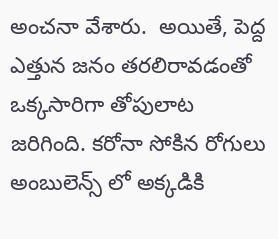అంచ‌నా వేశారు.  అయితే, పెద్ద ఎత్తున జ‌నం త‌ర‌లిరావ‌డంతో ఒక్క‌సారిగా తోపులాట జరిగింది. క‌రోనా సోకిన రోగులు అంబులెన్స్ లో అక్క‌డికి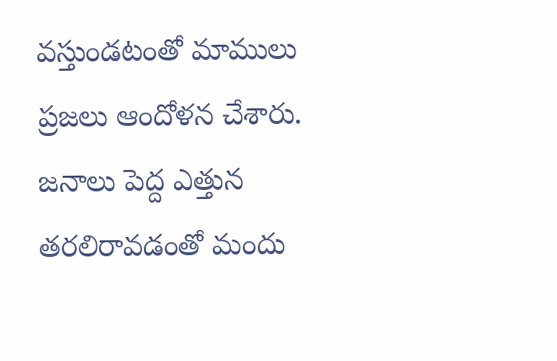వ‌స్తుండ‌టంతో మాములు ప్ర‌జలు ఆందోళ‌న చేశారు.  జ‌నాలు పెద్ద ఎత్తున త‌ర‌లిరావ‌డంతో మందు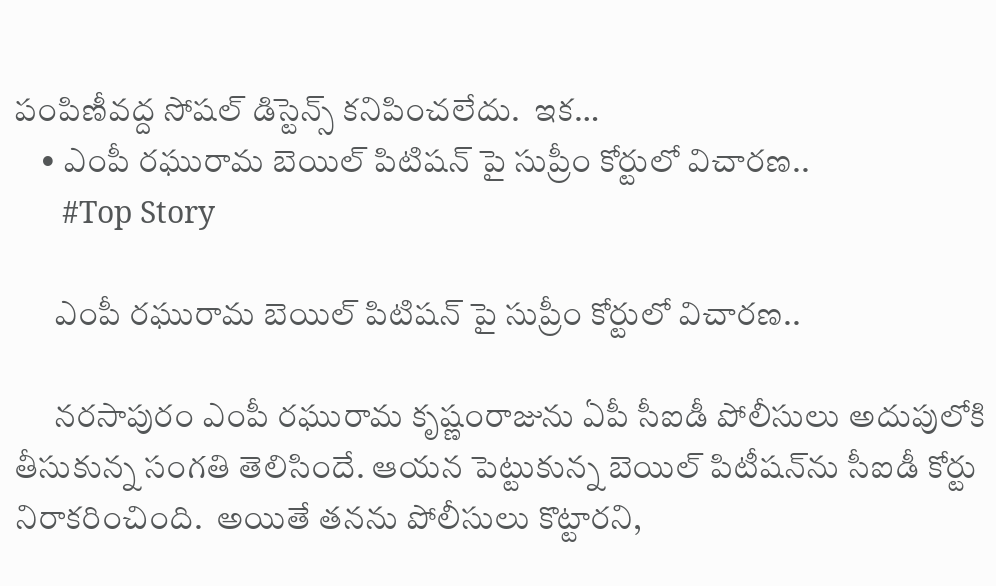పంపిణీవ‌ద్ద సోష‌ల్ డిస్టెన్స్ క‌నిపించ‌లేదు.  ఇక…
    • ఎంపీ రఘురామ బెయిల్ పిటిషన్ పై సుప్రీం కోర్టులో విచారణ..
      #Top Story

      ఎంపీ రఘురామ బెయిల్ పిటిషన్ పై సుప్రీం కోర్టులో విచారణ..

      న‌ర‌సాపురం ఎంపీ ర‌ఘురామ కృష్ణంరాజును ఏపీ సీఐడీ పోలీసులు అదుపులోకి తీసుకున్న సంగ‌తి తెలిసిందే. ఆయ‌న పెట్టుకున్న బెయిల్ పిటీష‌న్‌ను సీఐడీ కోర్టు నిరాక‌రించింది.  అయితే త‌న‌ను పోలీసులు కొట్టార‌ని,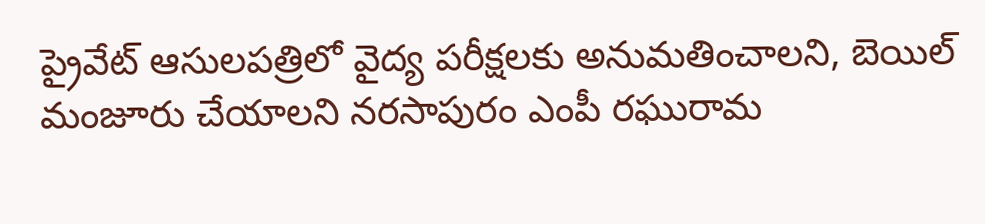ప్రైవేట్ ఆసుల‌ప‌త్రిలో వైద్య ప‌రీక్ష‌ల‌కు అనుమతించాల‌ని, బెయిల్ మంజూరు చేయాల‌ని న‌ర‌సాపురం ఎంపీ ర‌ఘురామ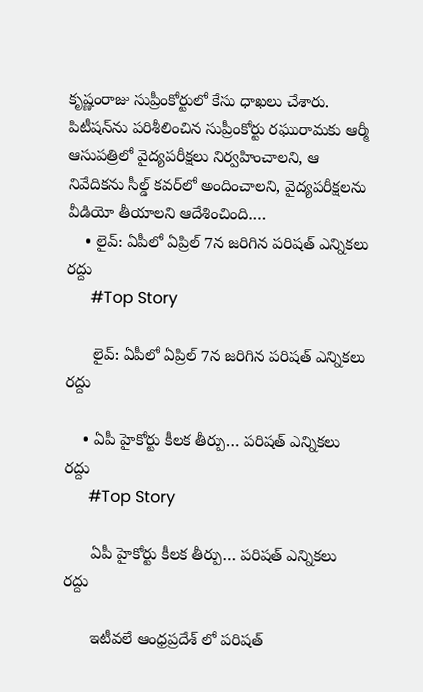కృష్ణంరాజు సుప్రీంకోర్టులో కేసు ధాఖ‌లు చేశారు.  పిటీష‌న్‌ను ప‌రిశీలించిన సుప్రీంకోర్టు ర‌ఘురామ‌కు ఆర్మీ ఆసుప‌త్రిలో వైద్య‌ప‌రీక్ష‌లు నిర్వ‌హించాల‌ని, ఆ నివేదిక‌ను సీల్డ్ క‌వ‌ర్‌లో అందించాల‌ని, వైద్య‌ప‌రీక్ష‌ల‌ను వీడియో తీయాల‌ని ఆదేశించింది.…
    • లైవ్: ఏపీలో ఏప్రిల్ 7న జరిగిన పరిషత్ ఎన్నికలు రద్దు
      #Top Story

      లైవ్: ఏపీలో ఏప్రిల్ 7న జరిగిన పరిషత్ ఎన్నికలు రద్దు

    • ఏపీ హైకోర్టు కీలక తీర్పు… పరిషత్ ఎన్నికలు రద్దు
      #Top Story

      ఏపీ హైకోర్టు కీలక తీర్పు… పరిషత్ ఎన్నికలు రద్దు

      ఇటీవలే ఆంధ్రప్రదేశ్ లో పరిషత్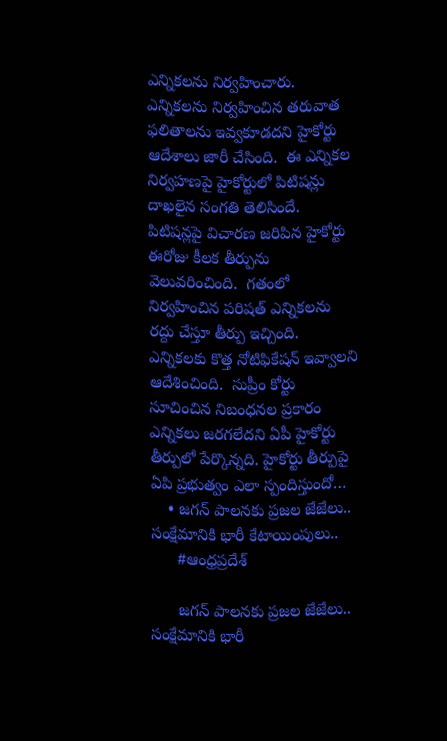ఎన్నికలను నిర్వహించారు.  ఎన్నికలను నిర్వహించిన తరువాత ఫలితాలను ఇవ్వకూడదని హైకోర్టు ఆదేశాలు జారీ చేసింది.  ఈ ఎన్నికల నిర్వహణపై హైకోర్టులో పిటిషన్లు దాఖలైన సంగతి తెలిసిందే.  పిటిషన్లపై విచారణ జరిపిన హైకోర్టు ఈరోజు కీలక తీర్పును వెలువరించింది.  గతంలో నిర్వహించిన పరిషత్ ఎన్నికలను రద్దు చేస్తూ తీర్పు ఇచ్చింది.  ఎన్నికలకు కొత్త నోటిఫికేషన్ ఇవ్వాలని ఆదేశించింది.  సుప్రీం కోర్టు సూచించిన నిబంధనల ప్రకారం ఎన్నికలు జరగలేదని ఏపీ హైకోర్టు తీర్పులో పేర్కొన్నది. హైకోర్టు తీర్పుపై ఏపి ప్రభుత్వం ఎలా స్పందిస్తుందో…
    • జగన్ పాలనకు ప్రజల జేజేలు.. సంక్షేమానికి భారీ కేటాయింపులు..
      #ఆంధ్రప్రదేశ్

      జగన్ పాలనకు ప్రజల జేజేలు.. సంక్షేమానికి భారీ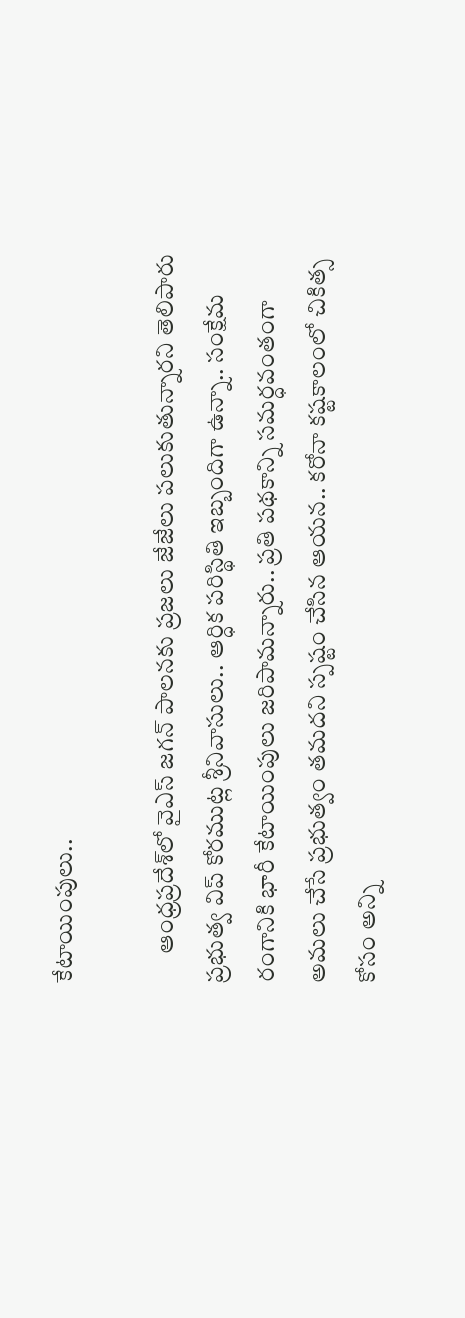కేటాయింపులు..

      ఆంధ్ర‌ప్ర‌దేశ్‌లో వైఎస్ జగన్ పాలనకు ప్రజలు జేజేలు పలుకుతున్నార‌ని తెలిపారు ప్ర‌భుత్వ విప్ కోరముట్ల శ్రీనివాసులు.. ఆర్ధిక పరిస్థితి ఇబ్బందిగా ఉన్నా.. సంక్షేమ రంగానికి భారీ కేటాయింపులు జ‌రిపామ‌న్నారు.. ప్రతి పథకాన్ని సమర్ధవంతంగా అమలు చేసే ప్రభుత్వం త‌మ‌ద‌ని స్ప‌ష్టం చేసిన ఆయ‌న‌.. కరోనా కష్టకాలంలో చికిత్స కోసం అన్ని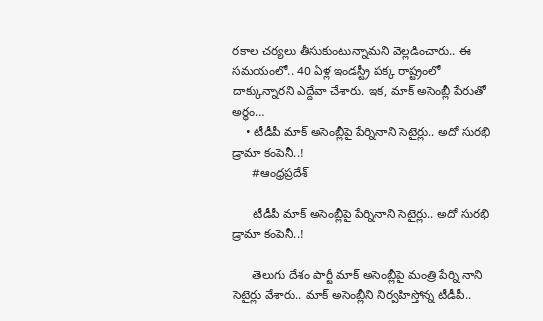రకాల చర్యలు తీసుకుంటున్నామ‌ని వెల్ల‌డించారు.. ఈ స‌మ‌యంలో.. 40 ఏళ్ల ఇండస్ట్రీ పక్క రాష్ట్రంలో దాక్కున్నార‌ని ఎద్దేవా చేశారు. ఇక‌, మాక్ అసెంబ్లీ పేరుతో అర్ధం…
    • టీడీపీ మాక్ అసెంబ్లీపై పేర్నినాని సెటైర్లు.. అదో సుర‌భి డ్రామా కంపెనీ..!
      #ఆంధ్రప్రదేశ్

      టీడీపీ మాక్ అసెంబ్లీపై పేర్నినాని సెటైర్లు.. అదో సుర‌భి డ్రామా కంపెనీ..!

      తెలుగు దేశం పార్టీ మాక్ అసెంబ్లీపై మంత్రి పేర్ని నాని సెటైర్లు వేశారు.. మాక్ అసెంబ్లీని నిర్వహిస్తోన్న టీడీపీ..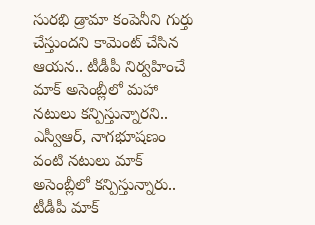సురభి డ్రామా కంపెనీని గుర్తు చేస్తుంద‌ని కామెంట్ చేసిన ఆయ‌న‌.. టీడీపీ నిర్వహించే మాక్ అసెంబ్లీలో మహా నటులు కన్పిస్తున్నార‌ని.. ఎస్వీఆర్, నాగభూషణం వంటి నటులు మాక్ అసెంబ్లీలో కన్పిస్తున్నారు.. టీడీపీ మాక్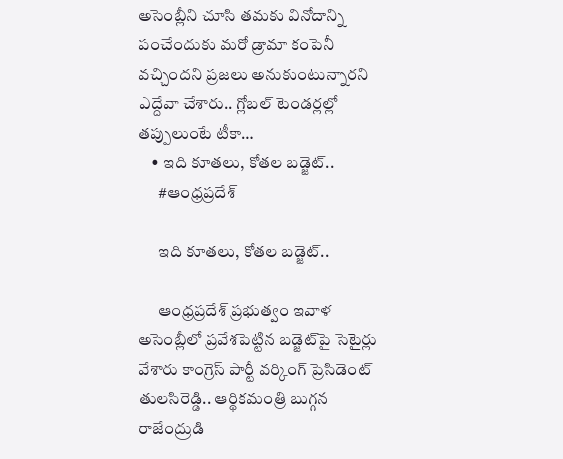అసెంబ్లీని చూసి తమకు వినోదాన్ని పంచేందుకు మరో డ్రామా కంపెనీ వచ్చిందని ప్రజలు అనుకుంటున్నార‌ని ఎద్దేవా చేశారు.. గ్లోబల్ టెండర్లల్లో తప్పులుంటే టీకా…
    • ఇది కూత‌లు, కోత‌ల బ‌డ్జెట్..
      #ఆంధ్రప్రదేశ్

      ఇది కూత‌లు, కోత‌ల బ‌డ్జెట్..

      ఆంధ్ర‌ప్ర‌దేశ్ ప్ర‌భుత్వం ఇవాళ అసెంబ్లీలో ప్ర‌వేశ‌పెట్టిన బ‌డ్జెట్‌పై సెటైర్లు వేశారు కాంగ్రెస్ పార్టీ వ‌ర్కింగ్ ప్రెసిడెంట్ తుల‌సిరెడ్డి.. ఆర్థిక‌మంత్రి బుగ్గన రాజేంద్రుడి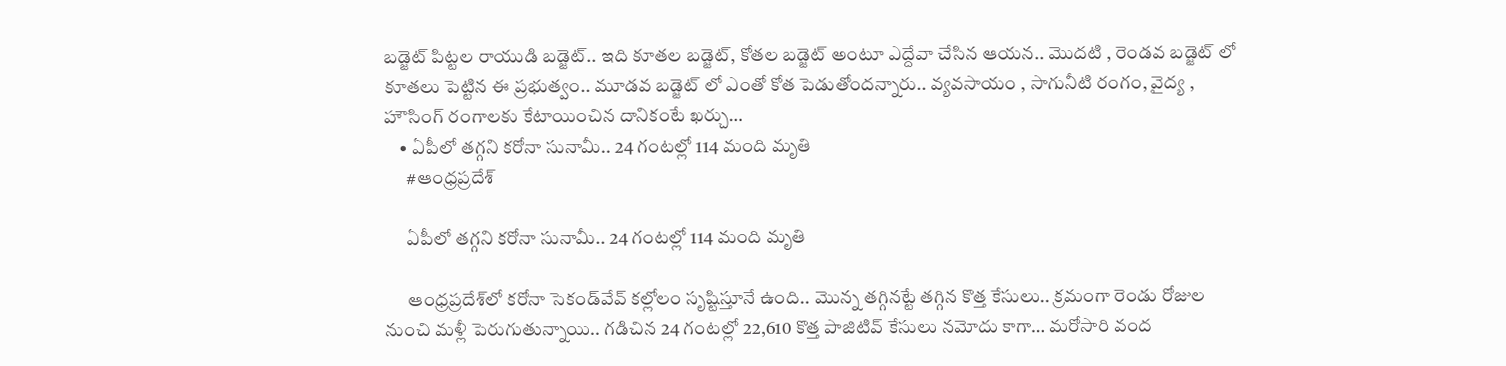బడ్జెట్ పిట్టల రాయుడి బ‌డ్జెట్.. ఇది కూతల బడ్జెట్, కోతల బడ్జెట్ అంటూ ఎద్దేవా చేసిన ఆయ‌న‌.. మొదటి , రెండవ బడ్జెట్ లో కూతలు పెట్టిన ఈ ప్రభుత్వం.. మూడవ బడ్జెట్‌ లో ఎంతో కోత పెడుతోంద‌న్నారు.. వ్యవసాయం , సాగునీటి రంగం, వైద్య , హౌసింగ్ రంగాలకు కేటాయించిన దానికంటే ఖర్చు…
    • ఏపీలో తగ్గని కరోనా సునామీ.. 24 గంటల్లో 114 మంది మృతి
      #ఆంధ్రప్రదేశ్

      ఏపీలో తగ్గని కరోనా సునామీ.. 24 గంటల్లో 114 మంది మృతి

      ఆంధ్రప్రదేశ్‌లో క‌రోనా సెకండ్‌వేవ్ క‌ల్లోలం సృష్టిస్తూనే ఉంది.. మొన్న త‌గ్గిన‌ట్టే త‌గ్గిన కొత్త కేసులు.. క్ర‌మంగా రెండు రోజుల నుంచి మ‌ళ్లీ పెరుగుతున్నాయి.. గ‌డిచిన 24 గంట‌ల్లో 22,610 కొత్త పాజిటివ్ కేసులు న‌మోదు కాగా… మ‌రోసారి వంద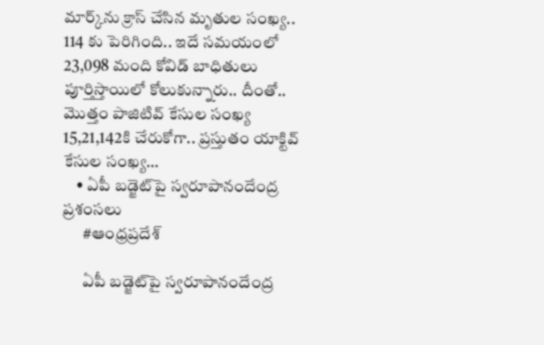మార్క్‌ను క్రాస్ చేసిన మృతుల సంఖ్య‌.. 114 కు పెరిగింది.. ఇదే స‌మ‌యంలో 23,098 మంది కోవిడ్ బాధితులు పూర్తిస్తాయిలో కోలుకున్నారు.. దీంతో.. మొత్తం పాజిటివ్ కేసుల సంఖ్య 15,21,142కి చేరుకోగా.. ప్ర‌స్తుతం యాక్టివ్ కేసుల సంఖ్య…
    • ఏపీ బ‌డ్జెట్‌పై స్వ‌రూపానందేంద్ర ప్ర‌శంస‌లు
      #ఆంధ్రప్రదేశ్

      ఏపీ బ‌డ్జెట్‌పై స్వ‌రూపానందేంద్ర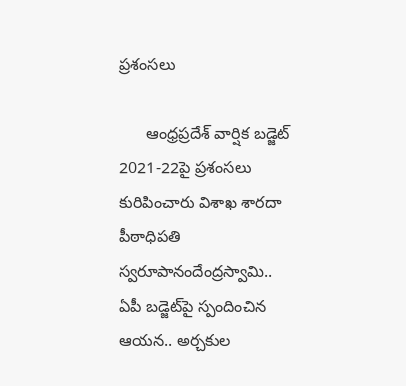ప్ర‌శంస‌లు

      ఆంధ్రప్రదేశ్ వార్షిక బ‌డ్జెట్ 2021-22పై ప్ర‌శంస‌లు కురిపించారు విశాఖ శారదా పీఠాధిప‌తి స్వరూపానందేంద్రస్వామి.. ఏపీ బ‌డ్జెట్‌పై స్పందించిన ఆయ‌న‌.. అర్చకుల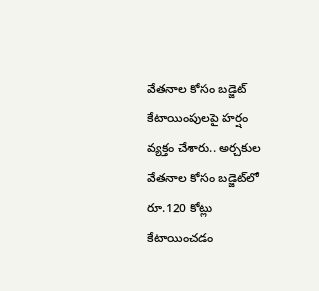వేతనాల కోసం బడ్జెట్‌ కేటాయింపులపై హ‌ర్షం వ్య‌క్తం చేశారు.. అర్చకుల వేతనాల కోసం బడ్జెట్‌లో రూ.120 కోట్లు కేటాయించడం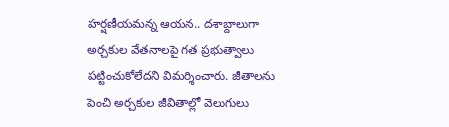హర్షణీయమ‌న్న ఆయ‌న‌.. దశాబ్దాలుగా అర్చకుల వేతనాలపై గత ప్ర‌భుత్వాలు ప‌ట్టించుకోలేద‌ని విమ‌ర్శించారు. జీతాలను పెంచి అర్చకుల జీవితాల్లో వెలుగులు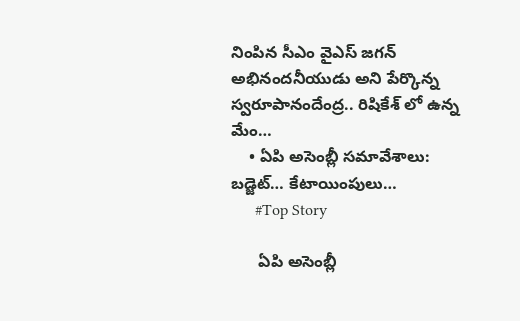నింపిన సీఎం వైఎస్‌ జగన్ అభినందనీయుడు అని పేర్కొన్న స్వరూపానందేంద్ర.. రిషికేశ్ లో ఉన్న మేం…
    • ఏపి అసెంబ్లీ సమావేశాలు: బడ్జెట్… కేటాయింపులు…
      #Top Story

      ఏపి అసెంబ్లీ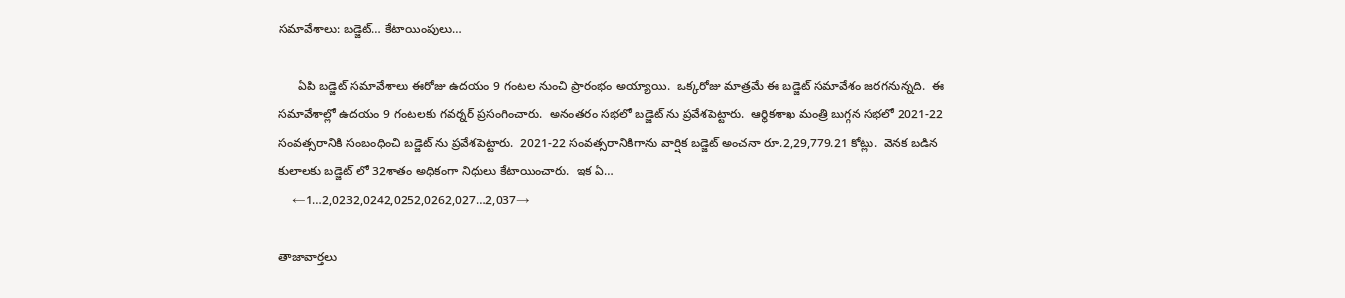సమావేశాలు: బడ్జెట్… కేటాయింపులు…

      ఏపి బడ్జెట్ సమావేశాలు ఈరోజు ఉదయం 9 గంటల నుంచి ప్రారంభం అయ్యాయి.  ఒక్కరోజు మాత్రమే ఈ బడ్జెట్ సమావేశం జరగనున్నది.  ఈ సమావేశాల్లో ఉదయం 9 గంటలకు గవర్నర్ ప్రసంగించారు.  అనంతరం సభలో బడ్జెట్ ను ప్రవేశపెట్టారు.  ఆర్థికశాఖ మంత్రి బుగ్గన సభలో 2021-22 సంవత్సరానికి సంబంధించి బడ్జెట్ ను ప్రవేశపెట్టారు.  2021-22 సంవ‌త్స‌రానికిగాను వార్షిక బ‌డ్జెట్ అంచ‌నా రూ.2,29,779.21 కోట్లు.  వెన‌క బ‌డిన కులాల‌కు బ‌డ్జెట్ లో 32శాతం అధికంగా నిధులు కేటాయించారు.  ఇక ఏ…
    ←1…2,0232,0242,0252,0262,027…2,037→

తాజావార్తలు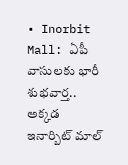• Inorbit Mall: ఏపీ వాసులకు భారీ శుభవార్త.. అక్కడ ఇనార్బిట్ మాల్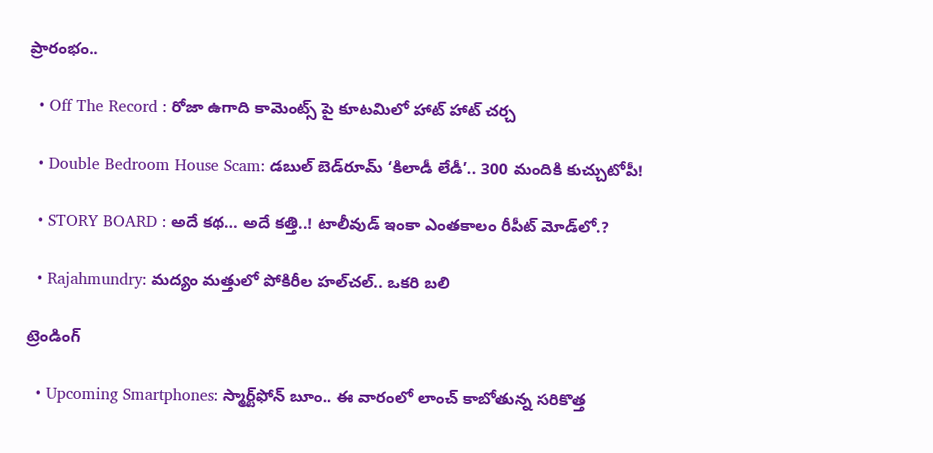ప్రారంభం..

  • Off The Record : రోజా ఉగాది కామెంట్స్ పై కూటమిలో హాట్ హాట్ చర్చ

  • Double Bedroom House Scam: డబుల్ బెడ్‌రూమ్ ‘కిలాడీ లేడీ’.. 300 మందికి కుచ్చుటోపీ!

  • STORY BOARD : అదే కథ… అదే కత్తి..! టాలీవుడ్ ఇంకా ఎంతకాలం రీపీట్ మోడ్‌లో.?

  • Rajahmundry: మద్యం మత్తులో పోకిరీల హల్‌చల్.. ఒకరి బలి

ట్రెండింగ్‌

  • Upcoming Smartphones: స్మార్ట్‌ఫోన్ బూం.. ఈ వారంలో లాంచ్ కాబోతున్న సరికొత్త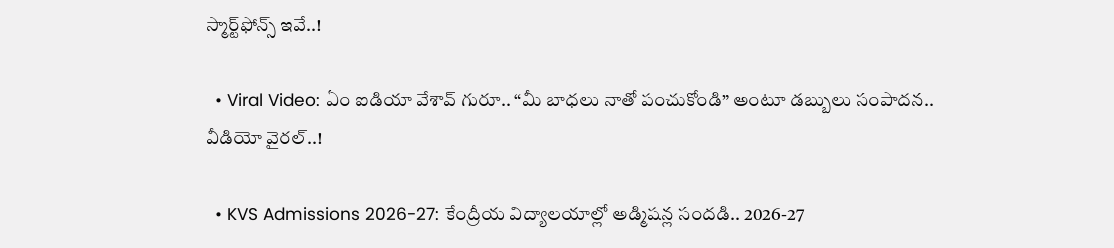స్మార్ట్‌ఫోన్స్ ఇవే..!

  • Viral Video: ఏం ఐడియా వేశావ్ గురూ.. “మీ బాధలు నాతో పంచుకోండి” అంటూ డబ్బులు సంపాదన.. వీడియో వైరల్..!

  • KVS Admissions 2026-27: కేంద్రీయ విద్యాలయాల్లో అడ్మిషన్ల సందడి.. 2026-27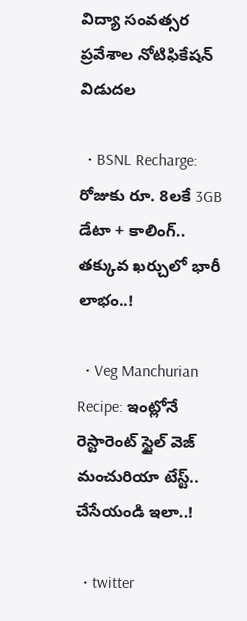విద్యా సంవత్సర ప్రవేశాల నోటిఫికేషన్ విడుదల

  • BSNL Recharge: రోజుకు రూ. 8లకే 3GB డేటా + కాలింగ్.. తక్కువ ఖర్చులో భారీ లాభం..!

  • Veg Manchurian Recipe: ఇంట్లోనే రెస్టారెంట్ స్టైల్ వెజ్ మంచురియా టేస్ట్.. చేసేయండి ఇలా..!

  • twitter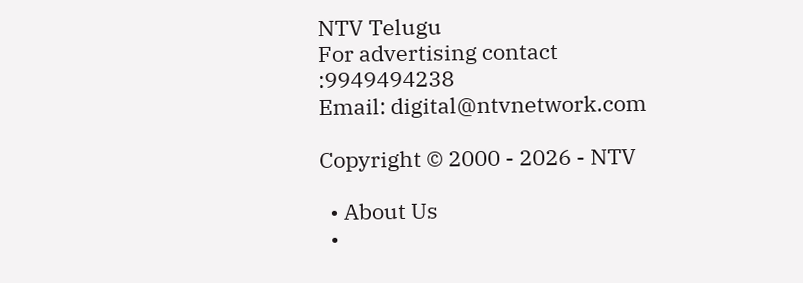NTV Telugu
For advertising contact :9949494238
Email: digital@ntvnetwork.com

Copyright © 2000 - 2026 - NTV

  • About Us
  •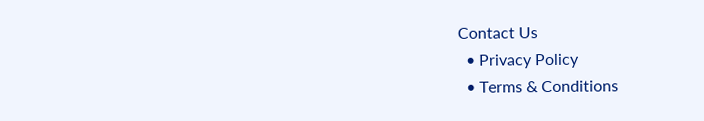Contact Us
  • Privacy Policy
  • Terms & Conditions